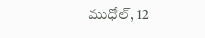ముధోల్, 12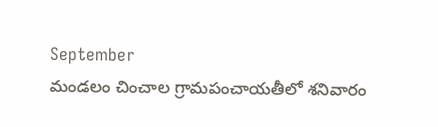September
మండలం చించాల గ్రామపంచాయతీలో శనివారం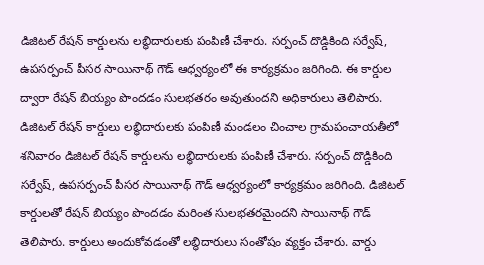డిజిటల్ రేషన్ కార్డులను లబ్ధిదారులకు పంపిణీ చేశారు. సర్పంచ్ దొడ్డికింది సర్వేష్, ఉపసర్పంచ్ పీసర సాయినాథ్ గౌడ్ ఆధ్వర్యంలో ఈ కార్యక్రమం జరిగింది. ఈ కార్డుల ద్వారా రేషన్ బియ్యం పొందడం సులభతరం అవుతుందని అధికారులు తెలిపారు.
డిజిటల్ రేషన్ కార్డులు లబ్ధిదారులకు పంపిణీ మండలం చించాల గ్రామపంచాయతీలో శనివారం డిజిటల్ రేషన్ కార్డులను లబ్ధిదారులకు పంపిణీ చేశారు. సర్పంచ్ దొడ్డికింది సర్వేష్, ఉపసర్పంచ్ పీసర సాయినాథ్ గౌడ్ ఆధ్వర్యంలో కార్యక్రమం జరిగింది. డిజిటల్ కార్డులతో రేషన్ బియ్యం పొందడం మరింత సులభతరమైందని సాయినాథ్ గౌడ్ తెలిపారు. కార్డులు అందుకోవడంతో లబ్ధిదారులు సంతోషం వ్యక్తం చేశారు. వార్డు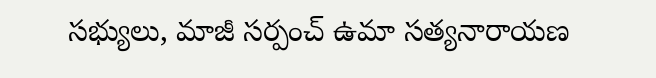సభ్యులు, మాజీ సర్పంచ్ ఉమా సత్యనారాయణ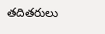తదితరులు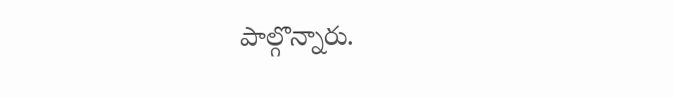పాల్గొన్నారు.